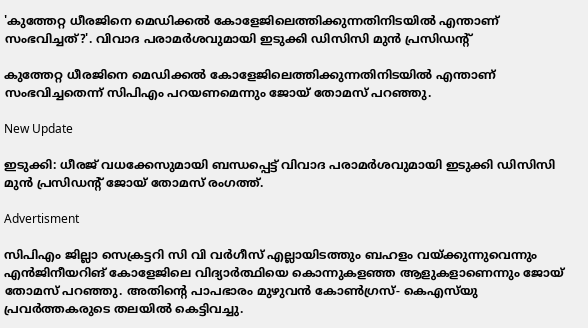'കുത്തേറ്റ ധീരജിനെ മെഡിക്കൽ കോളേജിലെത്തിക്കുന്നതിനിടയിൽ എന്താണ് സംഭവിച്ചത്?'. വിവാദ പരാമർശവുമായി ഇടുക്കി ഡിസിസി മുൻ പ്രസിഡൻ്റ്

കുത്തേറ്റ ധീരജിനെ മെഡിക്കൽ കോളേജിലെത്തിക്കുന്നതിനിടയിൽ എന്താണ് സംഭവിച്ചതെന്ന് സിപിഎം പറയണമെന്നും ജോയ് തോമസ് പറഞ്ഞു.

New Update

ഇടുക്കി: ധീരജ് വധക്കേസുമായി ബന്ധപ്പെട്ട് വിവാദ പരാമർശവുമായി ഇടുക്കി ഡിസിസി മുൻ പ്രസിഡൻ്റ് ജോയ് തോമസ് രംഗത്ത്.

Advertisment

സിപിഎം ജില്ലാ സെക്രട്ടറി സി വി വർഗീസ് എല്ലായിടത്തും ബഹളം വയ്ക്കുന്നുവെന്നും എൻജിനീയറിങ് കോളേജിലെ വിദ്യാർത്ഥിയെ കൊന്നുകളഞ്ഞ ആളുകളാണെന്നും ജോയ് തോമസ് പറഞ്ഞു. അതിൻ്റെ പാപഭാരം മുഴുവൻ കോൺഗ്രസ്- കെഎസ്‌യു പ്രവർത്തകരുടെ തലയിൽ കെട്ടിവച്ചു.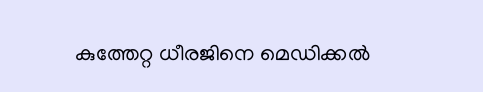കുത്തേറ്റ ധീരജിനെ മെഡിക്കൽ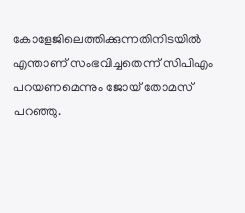കോളേജിലെത്തിക്കുന്നതിനിടയിൽ എന്താണ് സംഭവിച്ചതെന്ന് സിപിഎം പറയണമെന്നും ജോയ് തോമസ് പറഞ്ഞു.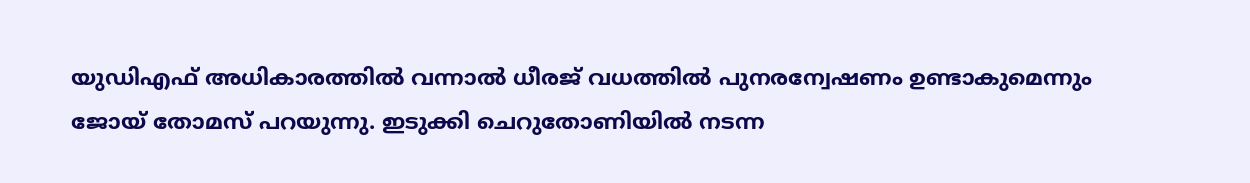യുഡിഎഫ് അധികാരത്തിൽ വന്നാൽ ധീരജ് വധത്തിൽ പുനരന്വേഷണം ഉണ്ടാകുമെന്നും ജോയ് തോമസ് പറയുന്നു. ഇടുക്കി ചെറുതോണിയിൽ നടന്ന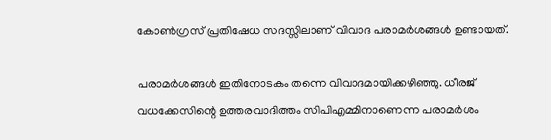കോൺഗ്രസ് പ്രതിഷേധ സദസ്സിലാണ് വിവാദ പരാമർശങ്ങൾ ഉണ്ടായത്.

പരാമർശങ്ങൾ ഇതിനോടകം തന്നെ വിവാദമായിക്കഴിഞ്ഞു. ധീരജ് വധക്കേസിന്റെ ഉത്തരവാദിത്തം സിപിഎമ്മിനാണെന്ന പരാമർശം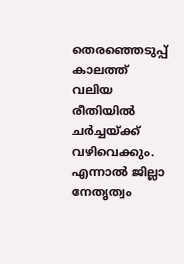തെരഞ്ഞെടുപ്പ് കാലത്ത് വലിയ രീതിയിൽ ചർച്ചയ്ക്ക് വഴിവെക്കും. എന്നാൽ ജില്ലാ നേതൃത്വം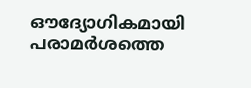ഔദ്യോഗികമായി പരാമർശത്തെ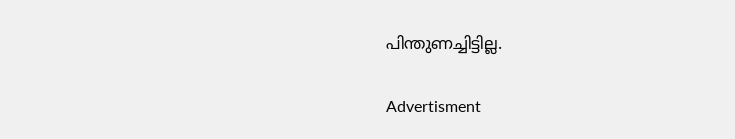പിന്തുണച്ചിട്ടില്ല.

Advertisment